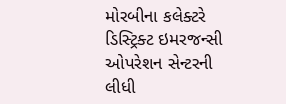મોરબીના કલેક્ટરે ડિસ્ટ્રિક્ટ ઇમરજન્સી ઓપરેશન સેન્ટરની લીધી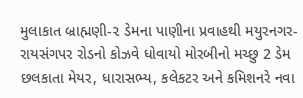મુલાકાત બ્રાહ્મણી-૨ ડેમના પાણીના પ્રવાહથી મયુરનગર-રાયસંગપર રોડનો કોઝવે ધોવાયો મોરબીનો મચ્છુ 2 ડેમ છલકાતા મેયર, ધારાસભ્ય, કલેકટર અને કમિશનરે નવા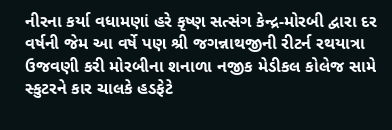નીરના કર્યા વધામણાં હરે કૃષ્ણ સત્સંગ કેન્દ્ર-મોરબી દ્વારા દર વર્ષની જેમ આ વર્ષે પણ શ્રી જગન્નાથજીની રીટર્ન રથયાત્રા ઉજવણી કરી મોરબીના શનાળા નજીક મેડીકલ કોલેજ સામે સ્કુટરને કાર ચાલકે હડફેટે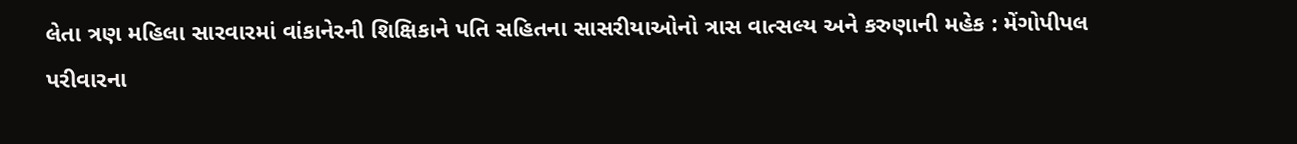લેતા ત્રણ મહિલા સારવારમાં વાંકાનેરની શિક્ષિકાને પતિ સહિતના સાસરીયાઓનો ત્રાસ વાત્સલ્ય અને કરુણાની મહેક : મેંગોપીપલ પરીવારના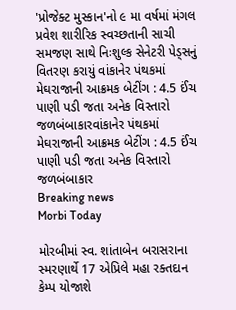'પ્રોજેક્ટ મુસ્કાન'નો ૯ મા વર્ષમાં મંગલ પ્રવેશ શારીરિક સ્વચ્છતાની સાચી સમજણ સાથે નિઃશુલ્ક સેનેટરી પેડ્સનું વિતરણ કરાયું વાંકાનેર પંથકમાં મેઘરાજાની આક્રમક બેટીંગ : 4.5 ઈંચ પાણી પડી જતા અનેક વિસ્તારો જળબંબાકારવાંકાનેર પંથકમાં મેઘરાજાની આક્રમક બેટીંગ : 4.5 ઈંચ પાણી પડી જતા અનેક વિસ્તારો જળબંબાકાર
Breaking news
Morbi Today

મોરબીમાં સ્વ. શાંતાબેન બરાસરાના સ્મરણાર્થે 17 એપ્રિલે મહા રક્તદાન કેમ્પ યોજાશે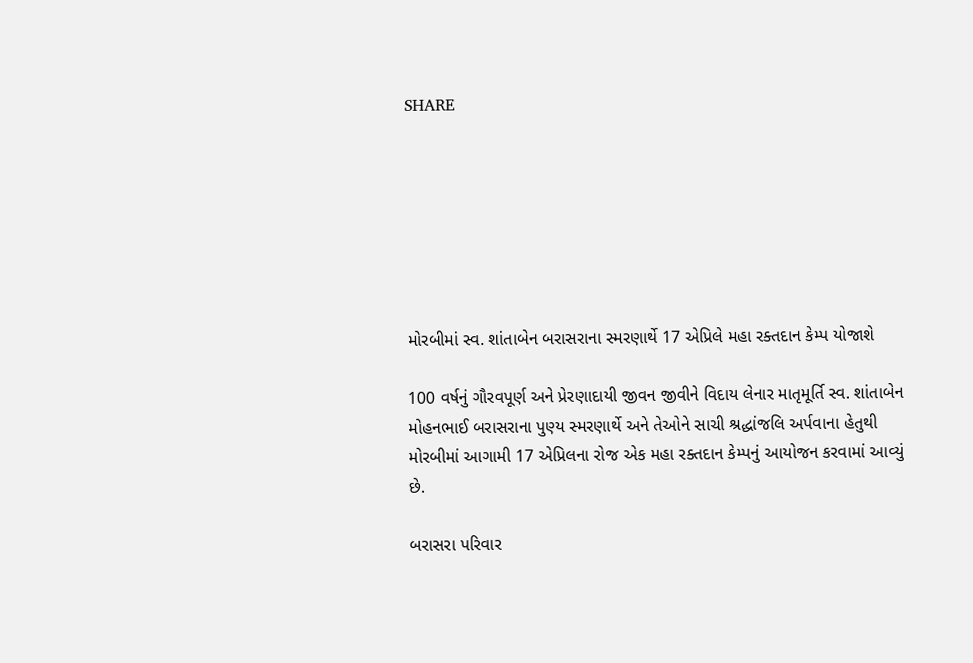SHARE







મોરબીમાં સ્વ. શાંતાબેન બરાસરાના સ્મરણાર્થે 17 એપ્રિલે મહા રક્તદાન કેમ્પ યોજાશે

100 વર્ષનું ગૌરવપૂર્ણ અને પ્રેરણાદાયી જીવન જીવીને વિદાય લેનાર માતૃમૂર્તિ સ્વ. શાંતાબેન મોહનભાઈ બરાસરાના પુણ્ય સ્મરણાર્થે અને તેઓને સાચી શ્રદ્ધાંજલિ અર્પવાના હેતુથી મોરબીમાં આગામી 17 એપ્રિલના રોજ એક મહા રક્તદાન કેમ્પનું આયોજન કરવામાં આવ્યું છે.

બરાસરા પરિવાર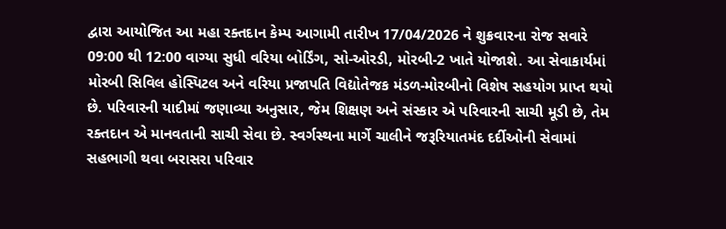દ્વારા આયોજિત આ મહા રક્તદાન કેમ્પ આગામી તારીખ 17/04/2026 ને શુક્રવારના રોજ સવારે 09:00 થી 12:00 વાગ્યા સુધી વરિયા બોર્ડિંગ, સો-ઓરડી, મોરબી-2 ખાતે યોજાશે. આ સેવાકાર્યમાં મોરબી સિવિલ હોસ્પિટલ અને વરિયા પ્રજાપતિ વિદ્યોતેજક મંડળ-મોરબીનો વિશેષ સહયોગ પ્રાપ્ત થયો છે. પરિવારની યાદીમાં જણાવ્યા અનુસાર, જેમ શિક્ષણ અને સંસ્કાર એ પરિવારની સાચી મૂડી છે, તેમ રક્તદાન એ માનવતાની સાચી સેવા છે. સ્વર્ગસ્થના માર્ગે ચાલીને જરૂરિયાતમંદ દર્દીઓની સેવામાં સહભાગી થવા બરાસરા પરિવાર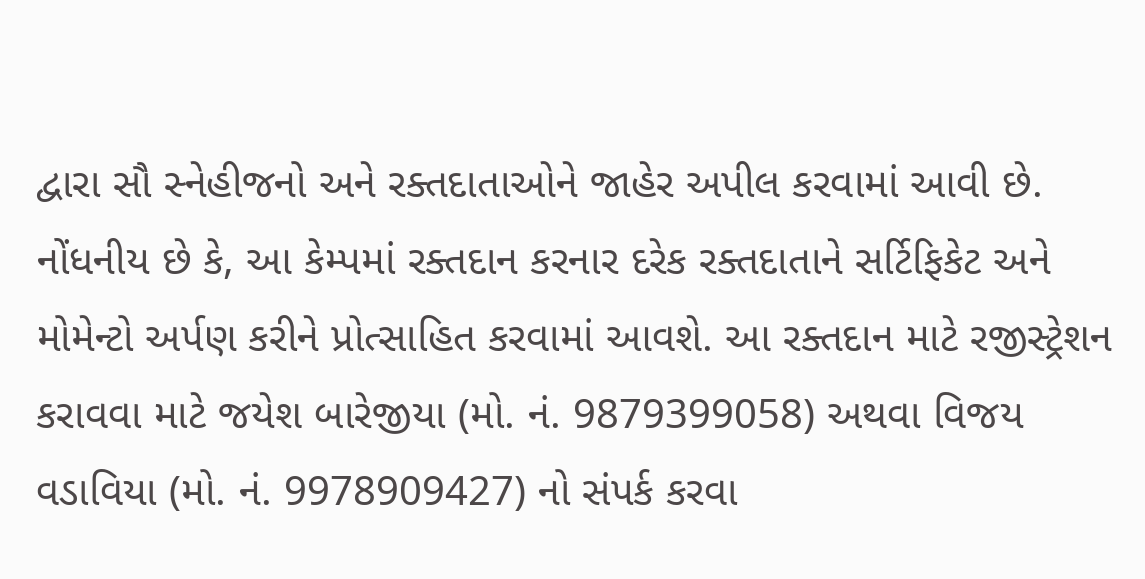દ્વારા સૌ સ્નેહીજનો અને રક્તદાતાઓને જાહેર અપીલ કરવામાં આવી છે. નોંધનીય છે કે, આ કેમ્પમાં રક્તદાન કરનાર દરેક રક્તદાતાને સર્ટિફિકેટ અને મોમેન્ટો અર્પણ કરીને પ્રોત્સાહિત કરવામાં આવશે. આ રક્તદાન માટે રજીસ્ટ્રેશન કરાવવા માટે જયેશ બારેજીયા (મો. નં. 9879399058) અથવા વિજય વડાવિયા (મો. નં. 9978909427) નો સંપર્ક કરવા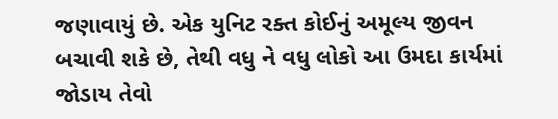જણાવાયું છે. એક યુનિટ રક્ત કોઈનું અમૂલ્ય જીવન બચાવી શકે છે, તેથી વધુ ને વધુ લોકો આ ઉમદા કાર્યમાં જોડાય તેવો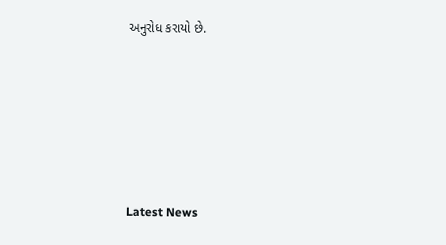અનુરોધ કરાયો છે.






Latest News